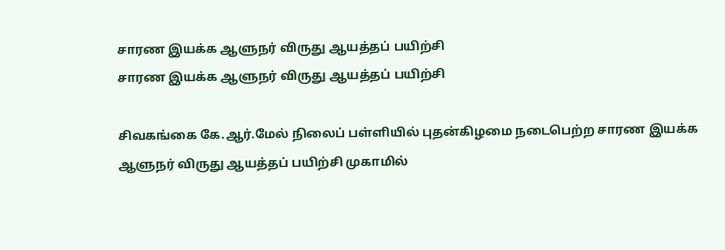சாரண இயக்க ஆளுநர் விருது ஆயத்தப் பயிற்சி
சாரண இயக்க ஆளுநர் விருது ஆயத்தப் பயிற்சி

சிவகங்கை கே.ஆர்.மேல் நிலைப் பள்ளியில் புதன்கிழமை நடைபெற்ற சாரண இயக்க ஆளுநர் விருது ஆயத்தப் பயிற்சி முகாமில்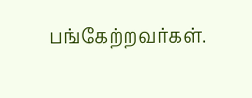பங்கேற்றவர்கள்.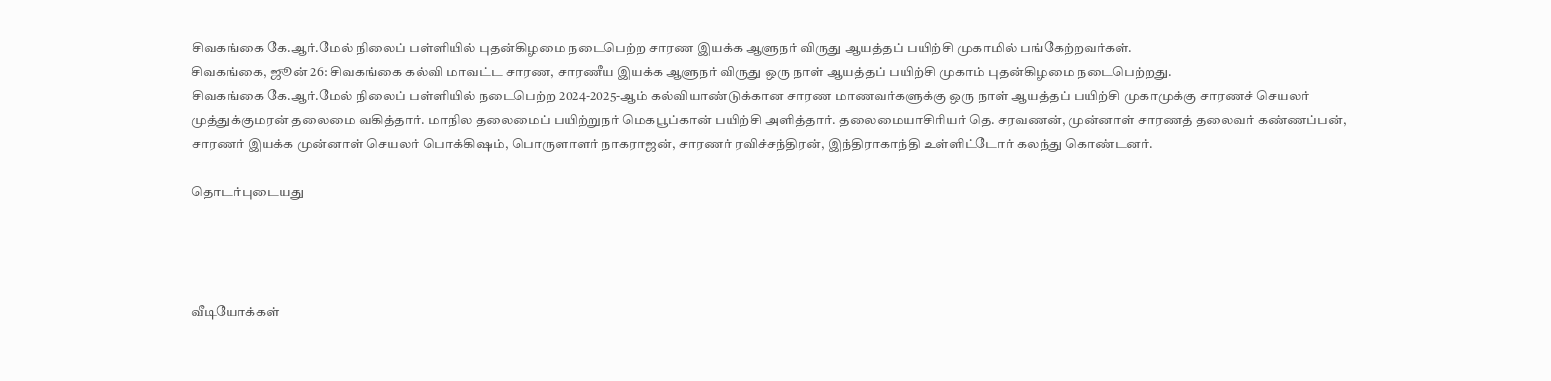சிவகங்கை கே.ஆர்.மேல் நிலைப் பள்ளியில் புதன்கிழமை நடைபெற்ற சாரண இயக்க ஆளுநர் விருது ஆயத்தப் பயிற்சி முகாமில் பங்கேற்றவர்கள்.
சிவகங்கை, ஜூன் 26: சிவகங்கை கல்வி மாவட்ட சாரண, சாரணீய இயக்க ஆளுநர் விருது ஒரு நாள் ஆயத்தப் பயிற்சி முகாம் புதன்கிழமை நடைபெற்றது.
சிவகங்கை கே.ஆர்.மேல் நிலைப் பள்ளியில் நடைபெற்ற 2024-2025-ஆம் கல்வியாண்டுக்கான சாரண மாணவர்களுக்கு ஒரு நாள் ஆயத்தப் பயிற்சி முகாமுக்கு சாரணச் செயலர் முத்துக்குமரன் தலைமை வகித்தார். மாநில தலைமைப் பயிற்றுநர் மெகபூப்கான் பயிற்சி அளித்தார். தலைமையாசிரியர் தெ. சரவணன், முன்னாள் சாரணத் தலைவர் கண்ணப்பன், சாரணர் இயக்க முன்னாள் செயலர் பொக்கிஷம், பொருளாளர் நாகராஜன், சாரணர் ரவிச்சந்திரன், இந்திராகாந்தி உள்ளிட்டோர் கலந்து கொண்டனர்.

தொடர்புடையது




வீடியோக்கள்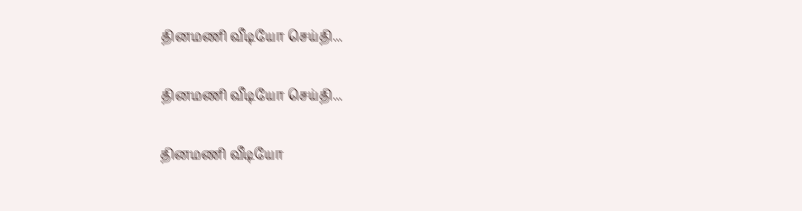தினமணி வீடியோ செய்தி...

தினமணி வீடியோ செய்தி...

தினமணி வீடியோ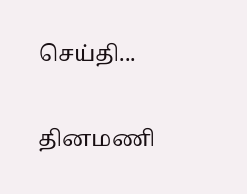செய்தி...

தினமணி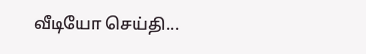வீடியோ செய்தி...